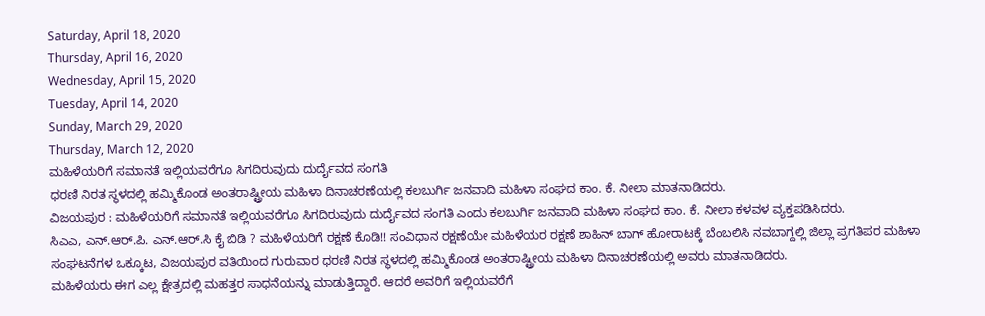Saturday, April 18, 2020
Thursday, April 16, 2020
Wednesday, April 15, 2020
Tuesday, April 14, 2020
Sunday, March 29, 2020
Thursday, March 12, 2020
ಮಹಿಳೆಯರಿಗೆ ಸಮಾನತೆ ಇಲ್ಲಿಯವರೆಗೂ ಸಿಗದಿರುವುದು ದುರ್ದೈವದ ಸಂಗತಿ
ಧರಣಿ ನಿರತ ಸ್ಥಳದಲ್ಲಿ ಹಮ್ಮಿಕೊಂಡ ಅಂತರಾಷ್ಟ್ರೀಯ ಮಹಿಳಾ ದಿನಾಚರಣೆಯಲ್ಲಿ ಕಲಬುರ್ಗಿ ಜನವಾದಿ ಮಹಿಳಾ ಸಂಘದ ಕಾಂ. ಕೆ. ನೀಲಾ ಮಾತನಾಡಿದರು.
ವಿಜಯಪುರ : ಮಹಿಳೆಯರಿಗೆ ಸಮಾನತೆ ಇಲ್ಲಿಯವರೆಗೂ ಸಿಗದಿರುವುದು ದುರ್ದೈವದ ಸಂಗತಿ ಎಂದು ಕಲಬುರ್ಗಿ ಜನವಾದಿ ಮಹಿಳಾ ಸಂಘದ ಕಾಂ. ಕೆ. ನೀಲಾ ಕಳವಳ ವ್ಯಕ್ತಪಡಿಸಿದರು.
ಸಿಎಎ, ಎನ್.ಆರ್.ಪಿ. ಎನ್.ಆರ್.ಸಿ ಕೈ ಬಿಡಿ ? ಮಹಿಳೆಯರಿಗೆ ರಕ್ಷಣೆ ಕೊಡಿ!! ಸಂವಿಧಾನ ರಕ್ಷಣೆಯೇ ಮಹಿಳೆಯರ ರಕ್ಷಣೆ ಶಾಹಿನ್ ಬಾಗ್ ಹೋರಾಟಕ್ಕೆ ಬೆಂಬಲಿಸಿ ನವಬಾಗ್ದಲ್ಲಿ ಜಿಲ್ಲಾ ಪ್ರಗತಿಪರ ಮಹಿಳಾ ಸಂಘಟನೆಗಳ ಒಕ್ಕೂಟ, ವಿಜಯಪುರ ವತಿಯಿಂದ ಗುರುವಾರ ಧರಣಿ ನಿರತ ಸ್ಥಳದಲ್ಲಿ ಹಮ್ಮಿಕೊಂಡ ಅಂತರಾಷ್ಟ್ರೀಯ ಮಹಿಳಾ ದಿನಾಚರಣೆಯಲ್ಲಿ ಅವರು ಮಾತನಾಡಿದರು.
ಮಹಿಳೆಯರು ಈಗ ಎಲ್ಲ ಕ್ಷೇತ್ರದಲ್ಲಿ ಮಹತ್ತರ ಸಾಧನೆಯನ್ನು ಮಾಡುತ್ತಿದ್ದಾರೆ. ಆದರೆ ಅವರಿಗೆ ಇಲ್ಲಿಯವರೆಗೆ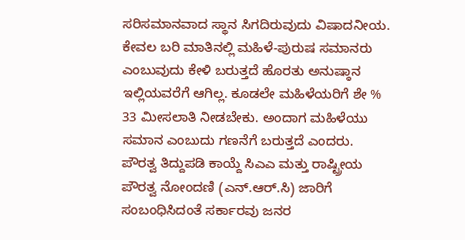ಸರಿಸಮಾನವಾದ ಸ್ಥಾನ ಸಿಗದಿರುವುದು ವಿಷಾದನೀಯ. ಕೇವಲ ಬರಿ ಮಾತಿನಲ್ಲಿ ಮಹಿಳೆ-ಪುರುಷ ಸಮಾನರು ಎಂಬುವುದು ಕೇಳಿ ಬರುತ್ತದೆ ಹೊರತು ಅನುಷ್ಠಾನ ಇಲ್ಲಿಯವರೆಗೆ ಆಗಿಲ್ಲ. ಕೂಡಲೇ ಮಹಿಳೆಯರಿಗೆ ಶೇ % 33 ಮೀಸಲಾತಿ ನೀಡಬೇಕು. ಅಂದಾಗ ಮಹಿಳೆಯು ಸಮಾನ ಎಂಬುದು ಗಣನೆಗೆ ಬರುತ್ತದೆ ಎಂದರು.
ಪೌರತ್ವ ತಿದ್ದುಪಡಿ ಕಾಯ್ದೆ ಸಿಎಎ ಮತ್ತು ರಾಷ್ಟ್ರೀಯ ಪೌರತ್ವ ನೋಂದಣಿ (ಎನ್.ಆರ್.ಸಿ) ಜಾರಿಗೆ ಸಂಬಂಧಿಸಿದಂತೆ ಸರ್ಕಾರವು ಜನರ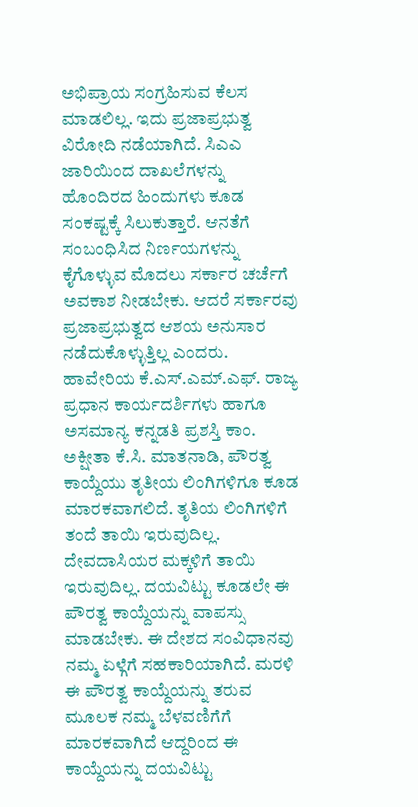ಅಭಿಪ್ರಾಯ ಸಂಗ್ರಹಿಸುವ ಕೆಲಸ ಮಾಡಲಿಲ್ಲ. ಇದು ಪ್ರಜಾಪ್ರಭುತ್ವ ವಿರೋದಿ ನಡೆಯಾಗಿದೆ. ಸಿಎಎ ಜಾರಿಯಿಂದ ದಾಖಲೆಗಳನ್ನು ಹೊಂದಿರದ ಹಿಂದುಗಳು ಕೂಡ ಸಂಕಷ್ಟಕ್ಕೆ ಸಿಲುಕುತ್ತಾರೆ. ಆನತೆಗೆ ಸಂಬಂಧಿಸಿದ ನಿರ್ಣಯಗಳನ್ನು ಕೈಗೊಳ್ಳುವ ಮೊದಲು ಸರ್ಕಾರ ಚರ್ಚೆಗೆ ಅವಕಾಶ ನೀಡಬೇಕು. ಆದರೆ ಸರ್ಕಾರವು ಪ್ರಜಾಪ್ರಭುತ್ವದ ಆಶಯ ಅನುಸಾರ ನಡೆದುಕೊಳ್ಳುತ್ತಿಲ್ಲ ಎಂದರು.
ಹಾವೇರಿಯ ಕೆ.ಎಸ್.ಎಮ್.ಎಫ್. ರಾಜ್ಯ ಪ್ರಧಾನ ಕಾರ್ಯದರ್ಶಿಗಳು ಹಾಗೂ ಅಸಮಾನ್ಯ ಕನ್ನಡತಿ ಪ್ರಶಸ್ತಿ ಕಾಂ. ಅಕ್ಷೀತಾ ಕೆ.ಸಿ. ಮಾತನಾಡಿ, ಪೌರತ್ವ ಕಾಯ್ದೆಯು ತೃತೀಯ ಲಿಂಗಿಗಳಿಗೂ ಕೂಡ ಮಾರಕವಾಗಲಿದೆ. ತೃತಿಯ ಲಿಂಗಿಗಳಿಗೆ ತಂದೆ ತಾಯಿ ಇರುವುದಿಲ್ಲ. ದೇವದಾಸಿಯರ ಮಕ್ಕಳಿಗೆ ತಾಯಿ ಇರುವುದಿಲ್ಲ. ದಯವಿಟ್ಟು ಕೂಡಲೇ ಈ ಪೌರತ್ವ ಕಾಯ್ದೆಯನ್ನು ವಾಪಸ್ಸು ಮಾಡಬೇಕು. ಈ ದೇಶದ ಸಂವಿಧಾನವು ನಮ್ಮ ಏಳ್ಗೆಗೆ ಸಹಕಾರಿಯಾಗಿದೆ. ಮರಳಿ ಈ ಪೌರತ್ವ ಕಾಯ್ದೆಯನ್ನು ತರುವ ಮೂಲಕ ನಮ್ಮ ಬೆಳವಣಿಗೆಗೆ ಮಾರಕವಾಗಿದೆ ಆದ್ದರಿಂದ ಈ ಕಾಯ್ದೆಯನ್ನು ದಯವಿಟ್ಟು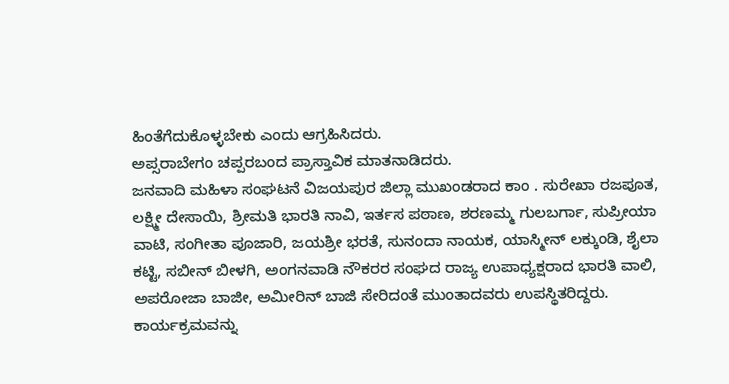ಹಿಂತೆಗೆದುಕೊಳ್ಳಬೇಕು ಎಂದು ಆಗ್ರಹಿಸಿದರು.
ಅಪ್ಸರಾಬೇಗಂ ಚಪ್ಪರಬಂದ ಪ್ರಾಸ್ತಾವಿಕ ಮಾತನಾಡಿದರು.
ಜನವಾದಿ ಮಹಿಳಾ ಸಂಘಟನೆ ವಿಜಯಪುರ ಜಿಲ್ಲಾ ಮುಖಂಡರಾದ ಕಾಂ . ಸುರೇಖಾ ರಜಪೂತ, ಲಕ್ಷ್ಮೀ ದೇಸಾಯಿ, ಶ್ರೀಮತಿ ಭಾರತಿ ನಾವಿ, ಇರ್ತಸ ಪಠಾಣ, ಶರಣಮ್ಮ ಗುಲಬರ್ಗಾ, ಸುಪ್ರೀಯಾ ವಾಟಿ, ಸಂಗೀತಾ ಪೂಜಾರಿ, ಜಯಶ್ರೀ ಭರತೆ, ಸುನಂದಾ ನಾಯಕ, ಯಾಸ್ಮೀನ್ ಲಕ್ಕುಂಡಿ, ಶೈಲಾ ಕಟ್ಟಿ, ಸಬೀನ್ ಬೀಳಗಿ, ಅಂಗನವಾಡಿ ನೌಕರರ ಸಂಘದ ರಾಜ್ಯ ಉಪಾಧ್ಯಕ್ಷರಾದ ಭಾರತಿ ವಾಲಿ, ಅಪರೋಜಾ ಬಾಜೀ, ಅಮೀರಿನ್ ಬಾಜಿ ಸೇರಿದಂತೆ ಮುಂತಾದವರು ಉಪಸ್ಥಿತರಿದ್ದರು.
ಕಾರ್ಯಕ್ರಮವನ್ನು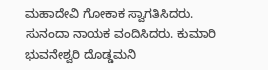ಮಹಾದೇವಿ ಗೋಕಾಕ ಸ್ವಾಗತಿಸಿದರು. ಸುನಂದಾ ನಾಯಕ ವಂದಿಸಿದರು. ಕುಮಾರಿ ಭುವನೇಶ್ವರಿ ದೊಡ್ಡಮನಿ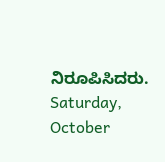ನಿರೂಪಿಸಿದರು.
Saturday, October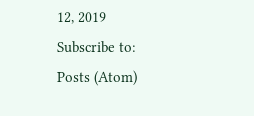12, 2019
Subscribe to:
Posts (Atom)